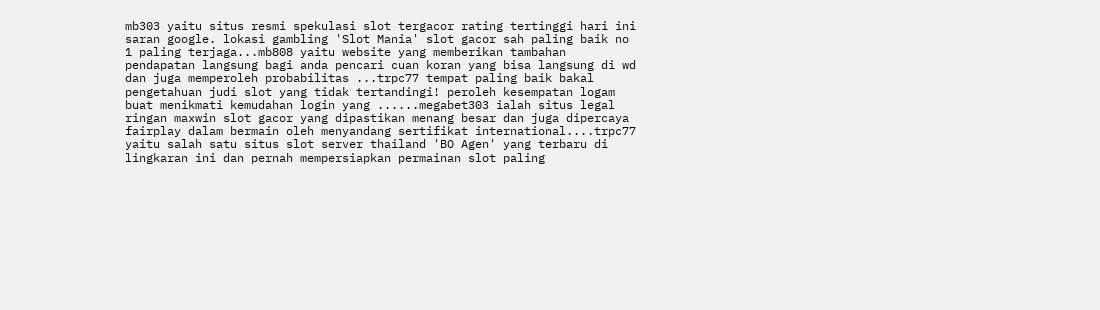mb303 yaitu situs resmi spekulasi slot tergacor rating tertinggi hari ini saran google. lokasi gambling 'Slot Mania' slot gacor sah paling baik no 1 paling terjaga...mb808 yaitu website yang memberikan tambahan pendapatan langsung bagi anda pencari cuan koran yang bisa langsung di wd dan juga memperoleh probabilitas ...trpc77 tempat paling baik bakal pengetahuan judi slot yang tidak tertandingi! peroleh kesempatan logam buat menikmati kemudahan login yang ......megabet303 ialah situs legal ringan maxwin slot gacor yang dipastikan menang besar dan juga dipercaya fairplay dalam bermain oleh menyandang sertifikat international....trpc77 yaitu salah satu situs slot server thailand 'BO Agen' yang terbaru di lingkaran ini dan pernah mempersiapkan permainan slot paling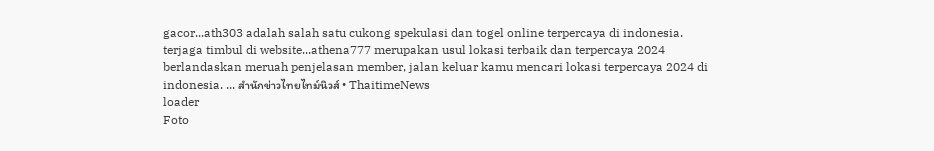gacor...ath303 adalah salah satu cukong spekulasi dan togel online terpercaya di indonesia. terjaga timbul di website...athena777 merupakan usul lokasi terbaik dan terpercaya 2024 berlandaskan meruah penjelasan member, jalan keluar kamu mencari lokasi terpercaya 2024 di indonesia. ... สำนักข่าวไทยไทม์นิวส์ • ThaitimeNews
loader
Foto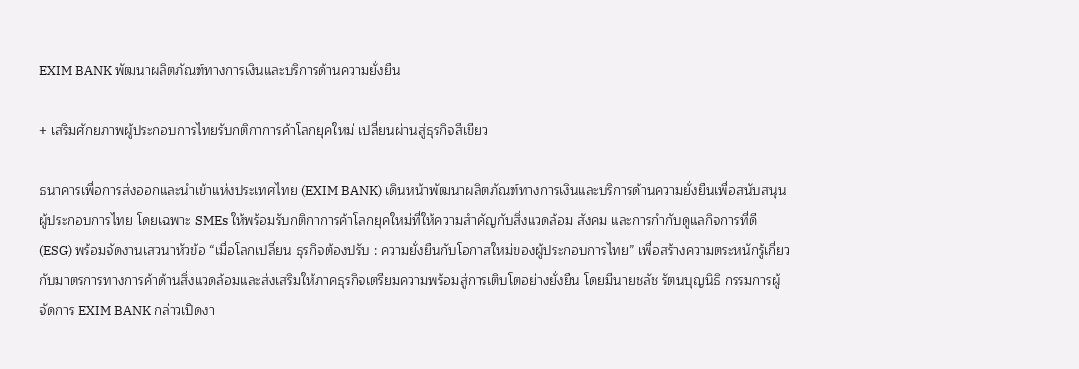EXIM BANK พัฒนาผลิตภัณฑ์ทางการเงินและบริการด้านความยั่งยืน

+ เสริมศักยภาพผู้ประกอบการไทยรับกติกาการค้าโลกยุคใหม่ เปลี่ยนผ่านสู่ธุรกิจสีเขียว

ธนาคารเพื่อการส่งออกและนำเข้าแห่งประเทศไทย (EXIM BANK) เดินหน้าพัฒนาผลิตภัณฑ์ทางการเงินและบริการด้านความยั่งยืนเพื่อสนับสนุนผู้ประกอบการไทย โดยเฉพาะ SMEs ให้พร้อมรับกติกาการค้าโลกยุคใหม่ที่ให้ความสำคัญกับสิ่งแวดล้อม สังคม และการกำกับดูแลกิจการที่ดี (ESG) พร้อมจัดงานเสวนาหัวข้อ “เมื่อโลกเปลี่ยน ธุรกิจต้องปรับ : ความยั่งยืนกับโอกาสใหม่ของผู้ประกอบการไทย” เพื่อสร้างความตระหนักรู้เกี่ยวกับมาตรการทางการค้าด้านสิ่งแวดล้อมและส่งเสริมให้ภาคธุรกิจเตรียมความพร้อมสู่การเติบโตอย่างยั่งยืน โดยมีนายชลัช รัตนบุญนิธิ กรรมการผู้จัดการ EXIM BANK กล่าวเปิดงา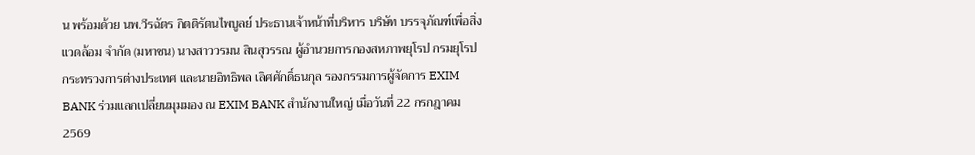น พร้อมด้วย นพ.วีรฉัตร กิตติรัตนไพบูลย์ ประธานเจ้าหน้าที่บริหาร บริษัท บรรจุภัณฑ์เพื่อสิ่งแวดล้อม จำกัด (มหาชน) นางสาววรมน สินสุวรรณ ผู้อำนวยการกองสหภาพยุโรป กรมยุโรป กระทรวงการต่างประเทศ และนายอิทธิพล เลิศศักดิ์ธนกุล รองกรรมการผู้จัดการ EXIM BANK ร่วมแลกเปลี่ยนมุมมอง ณ EXIM BANK สำนักงานใหญ่ เมื่อวันที่ 22 กรกฎาคม 2569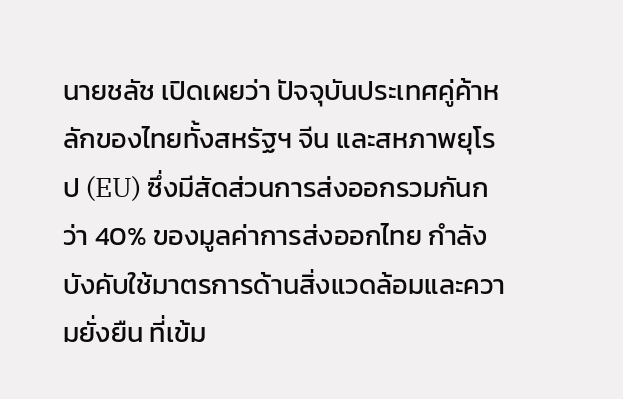นายชลัช เปิดเผยว่า ปัจจุบันประเทศคู่ค้าหลักของไทยทั้งสหรัฐฯ จีน และสหภาพยุโรป (EU) ซึ่งมีสัดส่วนการส่งออกรวมกันกว่า 40% ของมูลค่าการส่งออกไทย กำลังบังคับใช้มาตรการด้านสิ่งแวดล้อมและความยั่งยืน ที่เข้ม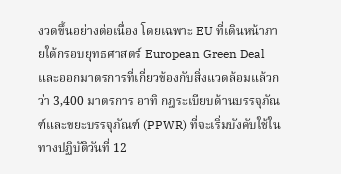งวดขึ้นอย่างต่อเนื่อง โดยเฉพาะ EU ที่เดินหน้าภายใต้กรอบยุทธศาสตร์ European Green Deal และออกมาตรการที่เกี่ยวข้องกับสิ่งแวดล้อมแล้วกว่า 3,400 มาตรการ อาทิ กฎระเบียบด้านบรรจุภัณฑ์และขยะบรรจุภัณฑ์ (PPWR) ที่จะเริ่มบังคับใช้ในทางปฏิบัติวันที่ 12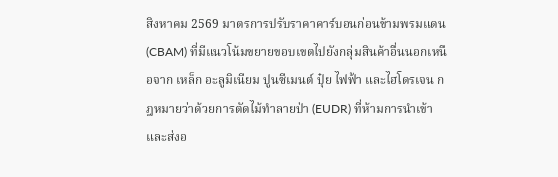สิงหาคม 2569 มาตรการปรับราคาคาร์บอนก่อนข้ามพรมแดน (CBAM) ที่มีแนวโน้มขยายขอบเขตไปยังกลุ่มสินค้าอื่นนอกเหนือจาก เหล็ก อะลูมิเนียม ปูนซีเมนต์ ปุ๋ย ไฟฟ้า และไฮโดรเจน กฎหมายว่าด้วยการตัดไม้ทำลายป่า (EUDR) ที่ห้ามการนำเข้าและส่งอ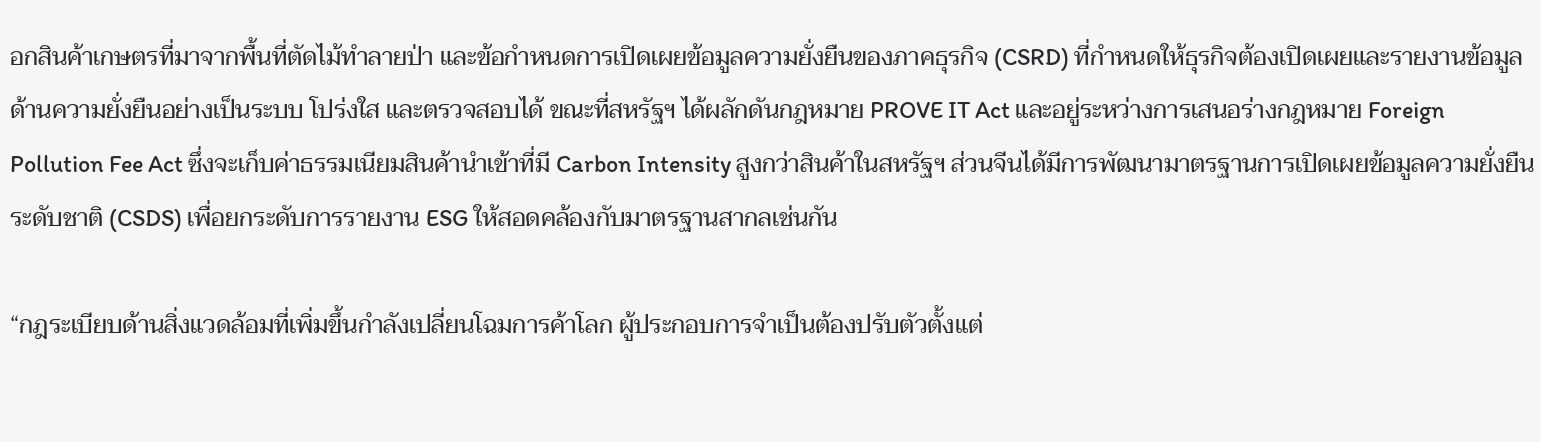อกสินค้าเกษตรที่มาจากพื้นที่ตัดไม้ทำลายป่า และข้อกำหนดการเปิดเผยข้อมูลความยั่งยืนของภาคธุรกิจ (CSRD) ที่กำหนดให้ธุรกิจต้องเปิดเผยและรายงานข้อมูลด้านความยั่งยืนอย่างเป็นระบบ โปร่งใส และตรวจสอบได้ ขณะที่สหรัฐฯ ได้ผลักดันกฎหมาย PROVE IT Act และอยู่ระหว่างการเสนอร่างกฎหมาย Foreign Pollution Fee Act ซึ่งจะเก็บค่าธรรมเนียมสินค้านำเข้าที่มี Carbon Intensity สูงกว่าสินค้าในสหรัฐฯ ส่วนจีนได้มีการพัฒนามาตรฐานการเปิดเผยข้อมูลความยั่งยืนระดับชาติ (CSDS) เพื่อยกระดับการรายงาน ESG ให้สอดคล้องกับมาตรฐานสากลเช่นกัน

“กฎระเบียบด้านสิ่งแวดล้อมที่เพิ่มขึ้นกำลังเปลี่ยนโฉมการค้าโลก ผู้ประกอบการจำเป็นต้องปรับตัวตั้งแต่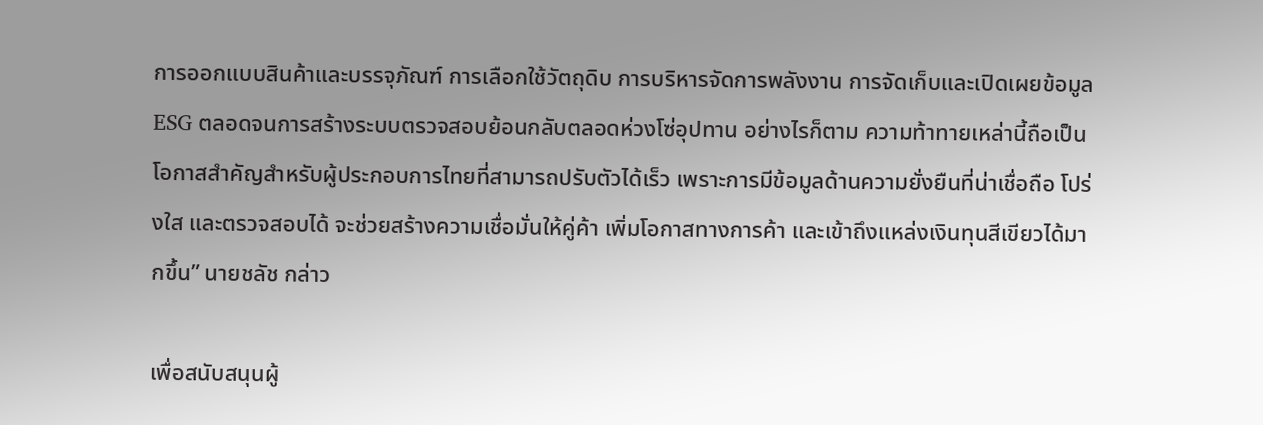การออกแบบสินค้าและบรรจุภัณฑ์ การเลือกใช้วัตถุดิบ การบริหารจัดการพลังงาน การจัดเก็บและเปิดเผยข้อมูล ESG ตลอดจนการสร้างระบบตรวจสอบย้อนกลับตลอดห่วงโซ่อุปทาน อย่างไรก็ตาม ความท้าทายเหล่านี้ถือเป็นโอกาสสำคัญสำหรับผู้ประกอบการไทยที่สามารถปรับตัวได้เร็ว เพราะการมีข้อมูลด้านความยั่งยืนที่น่าเชื่อถือ โปร่งใส และตรวจสอบได้ จะช่วยสร้างความเชื่อมั่นให้คู่ค้า เพิ่มโอกาสทางการค้า และเข้าถึงแหล่งเงินทุนสีเขียวได้มากขึ้น” นายชลัช กล่าว

เพื่อสนับสนุนผู้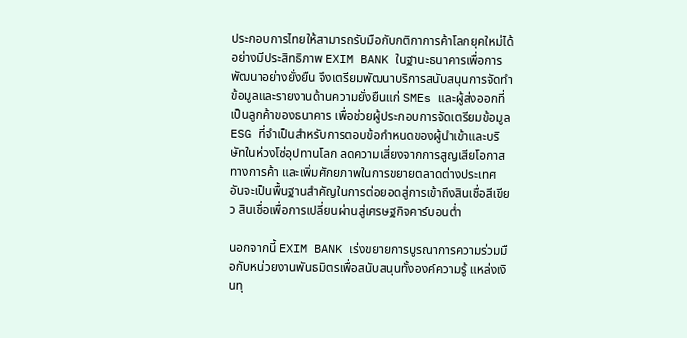ประกอบการไทยให้สามารถรับมือกับกติกาการค้าโลกยุคใหม่ได้อย่างมีประสิทธิภาพ EXIM BANK ในฐานะธนาคารเพื่อการพัฒนาอย่างยั่งยืน จึงเตรียมพัฒนาบริการสนับสนุนการจัดทำข้อมูลและรายงานด้านความยั่งยืนแก่ SMEs และผู้ส่งออกที่เป็นลูกค้าของธนาคาร เพื่อช่วยผู้ประกอบการจัดเตรียมข้อมูล ESG ที่จำเป็นสำหรับการตอบข้อกำหนดของผู้นำเข้าและบริษัทในห่วงโซ่อุปทานโลก ลดความเสี่ยงจากการสูญเสียโอกาสทางการค้า และเพิ่มศักยภาพในการขยายตลาดต่างประเทศ อันจะเป็นพื้นฐานสำคัญในการต่อยอดสู่การเข้าถึงสินเชื่อสีเขียว สินเชื่อเพื่อการเปลี่ยนผ่านสู่เศรษฐกิจคาร์บอนต่ำ

นอกจากนี้ EXIM BANK เร่งขยายการบูรณาการความร่วมมือกับหน่วยงานพันธมิตรเพื่อสนับสนุนทั้งองค์ความรู้ แหล่งเงินทุ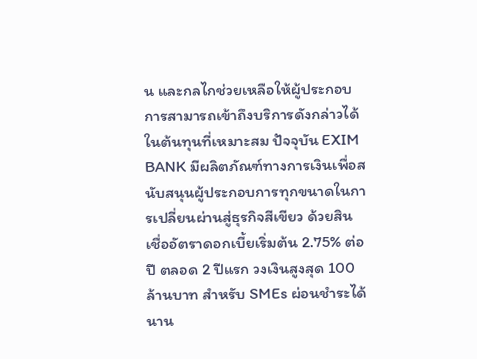น และกลไกช่วยเหลือให้ผู้ประกอบการสามารถเข้าถึงบริการดังกล่าวได้ในต้นทุนที่เหมาะสม ปัจจุบัน EXIM BANK มีผลิตภัณฑ์ทางการเงินเพื่อสนับสนุนผู้ประกอบการทุกขนาดในการเปลี่ยนผ่านสู่ธุรกิจสีเขียว ด้วยสินเชื่ออัตราดอกเบี้ยเริ่มต้น 2.75% ต่อปี ตลอด 2 ปีแรก วงเงินสูงสุด 100 ล้านบาท สำหรับ SMEs ผ่อนชำระได้นาน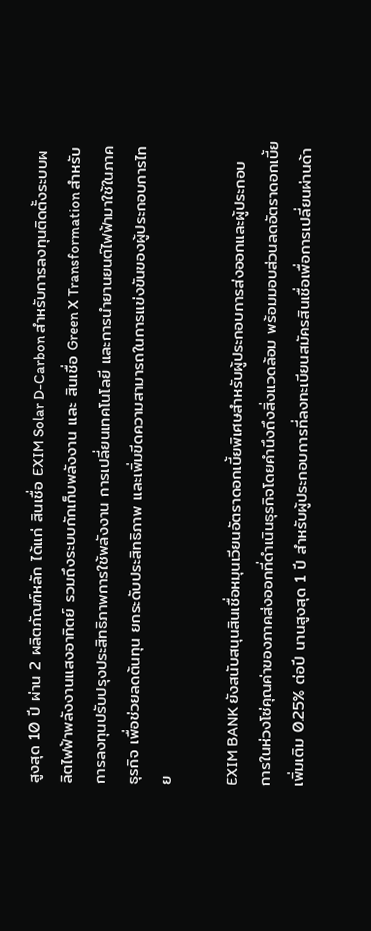สูงสุด 10 ปี ผ่าน 2 ผลิตภัณฑ์หลัก ได้แก่ สินเชื่อ EXIM Solar D-Carbon สำหรับการลงทุนติดตั้งระบบผลิตไฟฟ้าพลังงานแสงอาทิตย์ รวมถึงระบบกักเก็บพลังงาน และ สินเชื่อ Green X Transformation สำหรับการลงทุนปรับปรุงประสิทธิภาพการใช้พลังงาน การเปลี่ยนเทคโนโลยี และการนำยานยนต์ไฟฟ้ามาใช้ในภาคธุรกิจ เพื่อช่วยลดต้นทุน ยกระดับประสิทธิภาพ และเพิ่มขีดความสามารถในการแข่งขันของผู้ประกอบการไทย

EXIM BANK ยังสนับสนุนสินเชื่อหมุนเวียนอัตราดอกเบี้ยพิเศษสำหรับผู้ประกอบการส่งออกและผู้ประกอบการในห่วงโซ่คุณค่าของภาคส่งออกที่ดำเนินธุรกิจโดยคำนึงถึงสิ่งแวดล้อม พร้อมมอบส่วนลดอัตราดอกเบี้ยเพิ่มเติม 0.25% ต่อปี นานสูงสุด 1 ปี สำหรับผู้ประกอบการที่ลงทะเบียนสมัครสินเชื่อเพื่อการเปลี่ยนผ่านด้า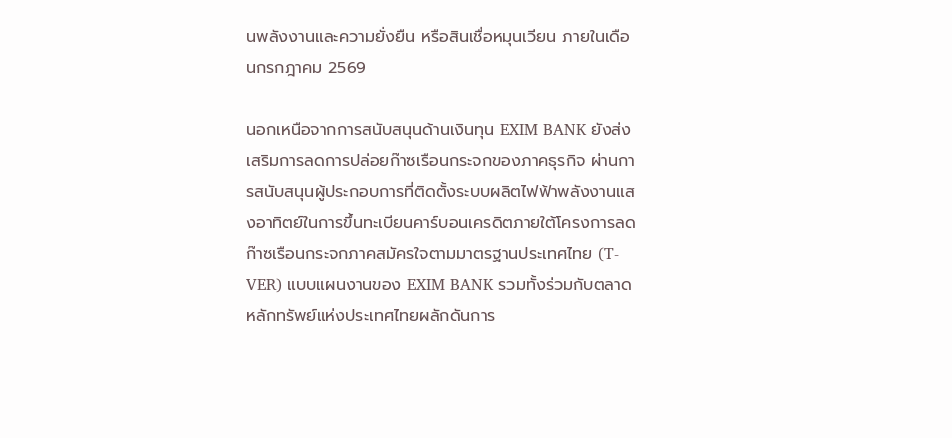นพลังงานและความยั่งยืน หรือสินเชื่อหมุนเวียน ภายในเดือนกรกฎาคม 2569

นอกเหนือจากการสนับสนุนด้านเงินทุน EXIM BANK ยังส่งเสริมการลดการปล่อยก๊าซเรือนกระจกของภาคธุรกิจ ผ่านการสนับสนุนผู้ประกอบการที่ติดตั้งระบบผลิตไฟฟ้าพลังงานแสงอาทิตย์ในการขึ้นทะเบียนคาร์บอนเครดิตภายใต้โครงการลดก๊าซเรือนกระจกภาคสมัครใจตามมาตรฐานประเทศไทย (T-VER) แบบแผนงานของ EXIM BANK รวมทั้งร่วมกับตลาดหลักทรัพย์แห่งประเทศไทยผลักดันการ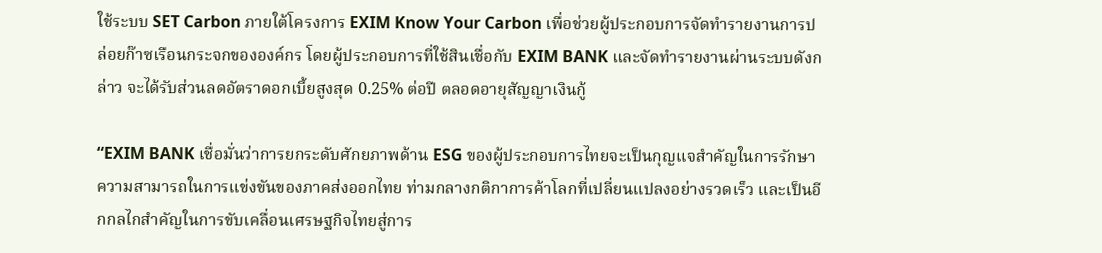ใช้ระบบ SET Carbon ภายใต้โครงการ EXIM Know Your Carbon เพื่อช่วยผู้ประกอบการจัดทำรายงานการปล่อยก๊าซเรือนกระจกขององค์กร โดยผู้ประกอบการที่ใช้สินเชื่อกับ EXIM BANK และจัดทำรายงานผ่านระบบดังกล่าว จะได้รับส่วนลดอัตราดอกเบี้ยสูงสุด 0.25% ต่อปี ตลอดอายุสัญญาเงินกู้

“EXIM BANK เชื่อมั่นว่าการยกระดับศักยภาพด้าน ESG ของผู้ประกอบการไทยจะเป็นกุญแจสำคัญในการรักษาความสามารถในการแข่งขันของภาคส่งออกไทย ท่ามกลางกติกาการค้าโลกที่เปลี่ยนแปลงอย่างรวดเร็ว และเป็นอีกกลไกสำคัญในการขับเคลื่อนเศรษฐกิจไทยสู่การ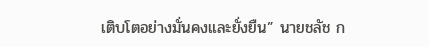เติบโตอย่างมั่นคงและยั่งยืน” นายชลัช ก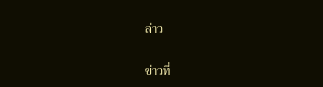ล่าว

ข่าวที่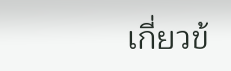เกี่ยวข้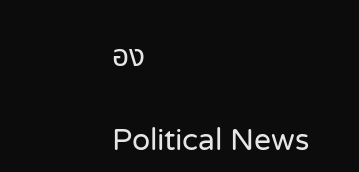อง

Political News